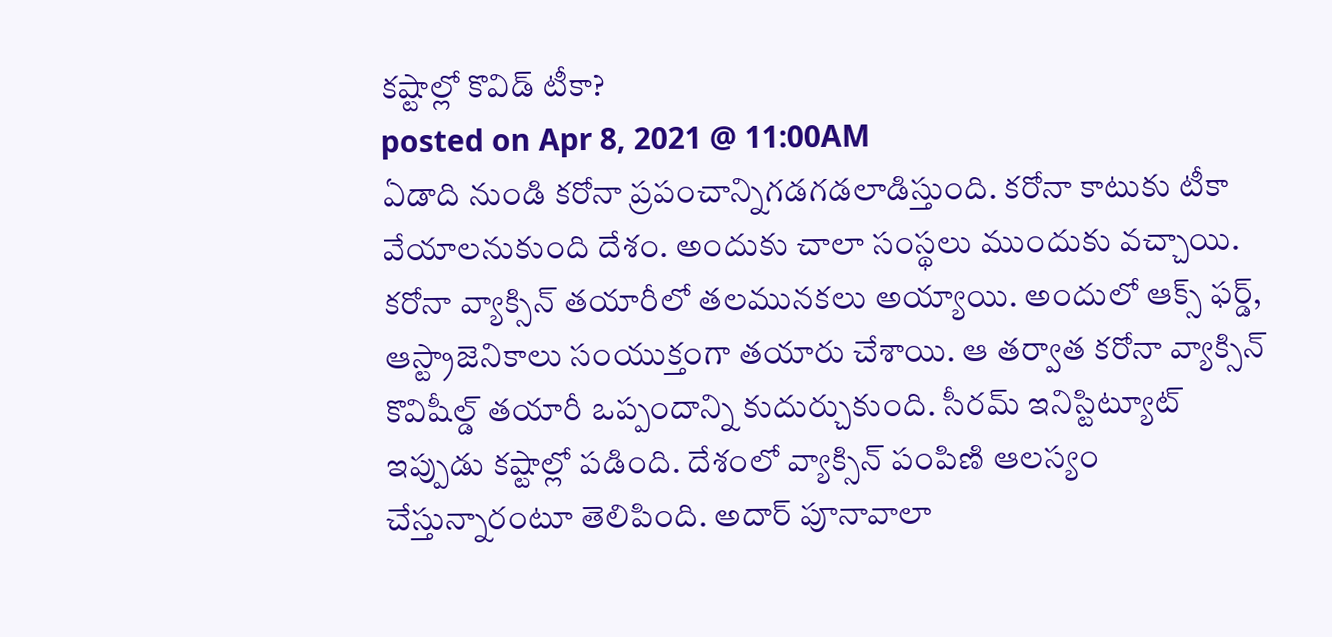కష్టాల్లో కొవిడ్ టీకా?
posted on Apr 8, 2021 @ 11:00AM
ఏడాది నుండి కరోనా ప్రపంచాన్నిగడగడలాడిస్తుంది. కరోనా కాటుకు టీకా వేయాలనుకుంది దేశం. అందుకు చాలా సంస్థలు ముందుకు వచ్చాయి. కరోనా వ్యాక్సిన్ తయారీలో తలమునకలు అయ్యాయి. అందులో ఆక్స్ ఫర్డ్, ఆస్ట్రాజెనికాలు సంయుక్తంగా తయారు చేశాయి. ఆ తర్వాత కరోనా వ్యాక్సిన్ కొవిషీల్డ్ తయారీ ఒప్పందాన్ని కుదుర్చుకుంది. సీరమ్ ఇనిస్టిట్యూట్ ఇప్పుడు కష్టాల్లో పడింది. దేశంలో వ్యాక్సిన్ పంపిణి ఆలస్యం చేస్తున్నారంటూ తెలిపింది. అదార్ పూనావాలా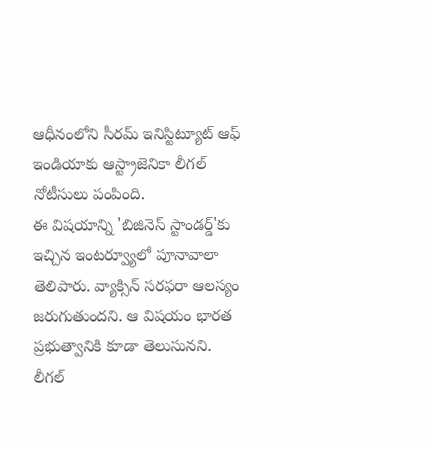ఆధీనంలోని సీరమ్ ఇనిస్టిట్యూట్ ఆఫ్ ఇండియాకు ఆస్ట్రాజెనికా లీగల్ నోటీసులు పంపింది.
ఈ విషయాన్ని 'బిజినెస్ స్టాండర్డ్'కు ఇచ్చిన ఇంటర్వ్యూలో పూనావాలా తెలిపారు. వ్యాక్సిన్ సరఫరా ఆలస్యం జరుగుతుందని. ఆ విషయం భారత ప్రభుత్వానికి కూడా తెలుసునని. లీగల్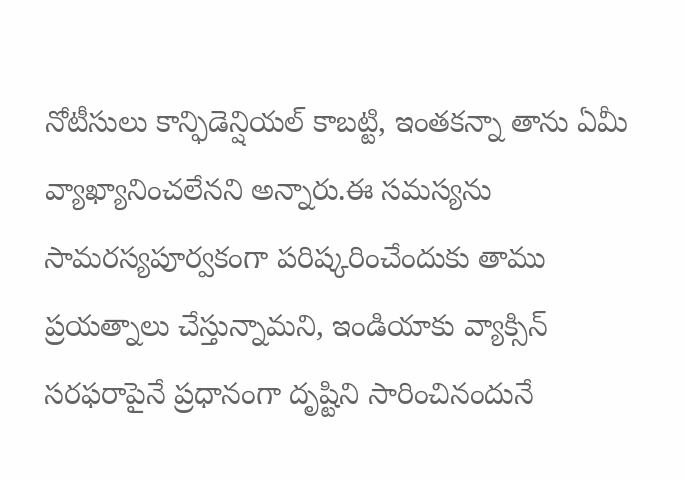నోటీసులు కాన్ఫిడెన్షియల్ కాబట్టి, ఇంతకన్నా తాను ఏమీ వ్యాఖ్యానించలేనని అన్నారు.ఈ సమస్యను సామరస్యపూర్వకంగా పరిష్కరించేందుకు తాము ప్రయత్నాలు చేస్తున్నామని, ఇండియాకు వ్యాక్సిన్ సరఫరాపైనే ప్రధానంగా దృష్టిని సారించినందునే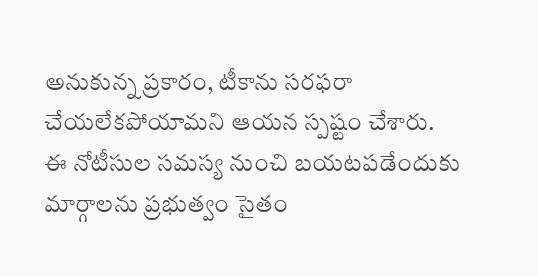అనుకున్న ప్రకారం, టీకాను సరఫరా చేయలేకపోయామని ఆయన స్పష్టం చేశారు.
ఈ నోటీసుల సమస్య నుంచి బయటపడేందుకు మార్గాలను ప్రభుత్వం సైతం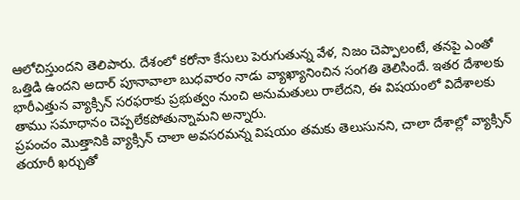ఆలోచిస్తుందని తెలిపారు. దేశంలో కరోనా కేసులు పెరుగుతున్న వేళ, నిజం చెప్పాలంటే, తనపై ఎంతో ఒత్తిడి ఉందని అదార్ పూనావాలా బుధవారం నాడు వ్యాఖ్యానించిన సంగతి తెలిసిందే. ఇతర దేశాలకు భారీఎత్తున వ్యాక్సిన్ సరఫరాకు ప్రభుత్వం నుంచి అనుమతులు రాలేదని, ఈ విషయంలో విదేశాలకు తాము సమాధానం చెప్పలేకపోతున్నామని అన్నారు.
ప్రపంచం మొత్తానికి వ్యాక్సిన్ చాలా అవసరమన్న విషయం తమకు తెలుసునని, చాలా దేశాల్లో వ్యాక్సిన్ తయారీ ఖర్చుతో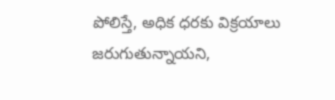పోలిస్తే, అధిక ధరకు విక్రయాలు జరుగుతున్నాయని,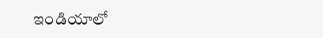ఇండియాలో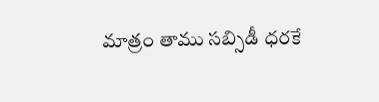మాత్రం తాము సబ్సిడీ ధరకే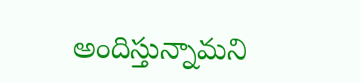అందిస్తున్నామని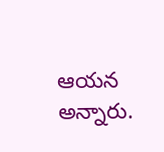ఆయన అన్నారు.